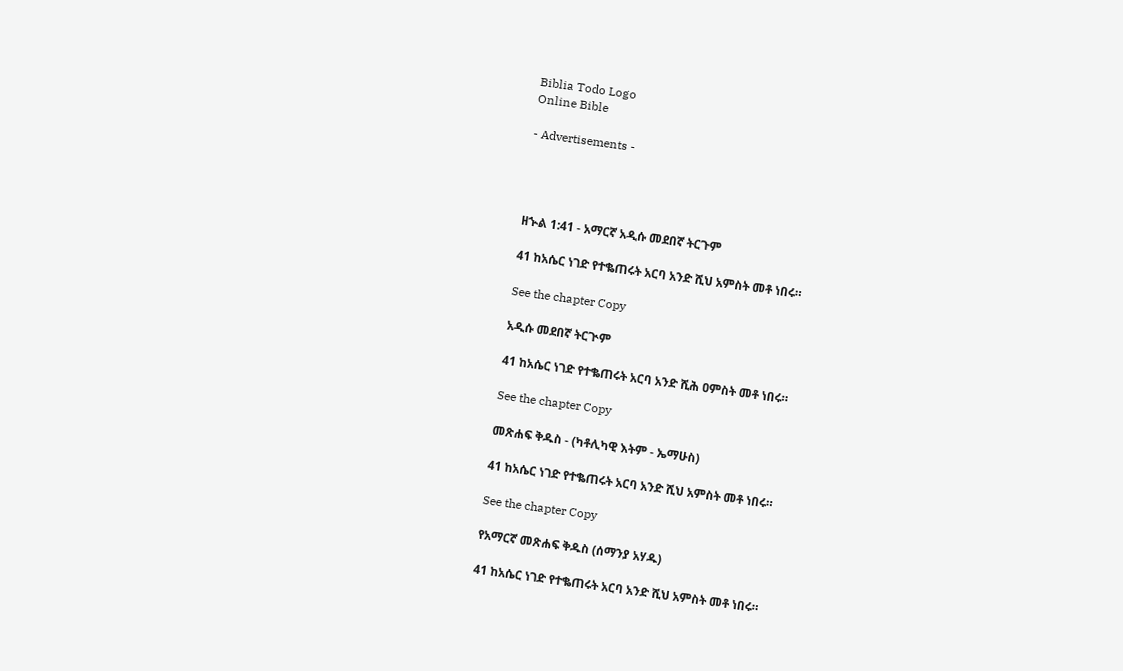Biblia Todo Logo
Online Bible

- Advertisements -




ዘኍል 1:41 - አማርኛ አዲሱ መደበኛ ትርጉም

41 ከአሴር ነገድ የተቈጠሩት አርባ አንድ ሺህ አምስት መቶ ነበሩ።

See the chapter Copy

አዲሱ መደበኛ ትርጒም

41 ከአሴር ነገድ የተቈጠሩት አርባ አንድ ሺሕ ዐምስት መቶ ነበሩ።

See the chapter Copy

መጽሐፍ ቅዱስ - (ካቶሊካዊ እትም - ኤማሁስ)

41 ከአሴር ነገድ የተቈጠሩት አርባ አንድ ሺህ አምስት መቶ ነበሩ።

See the chapter Copy

የአማርኛ መጽሐፍ ቅዱስ (ሰማንያ አሃዱ)

41 ከአሴር ነገድ የተቈጠሩት አርባ አንድ ሺህ አምስት መቶ ነበሩ።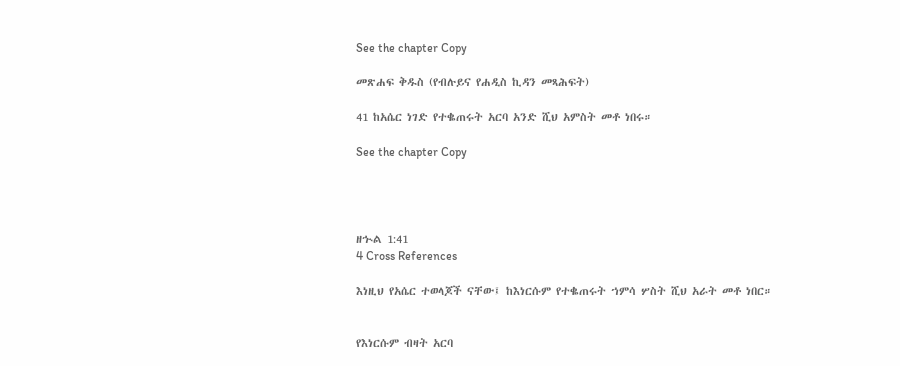See the chapter Copy

መጽሐፍ ቅዱስ (የብሉይና የሐዲስ ኪዳን መጻሕፍት)

41 ከአሴር ነገድ የተቈጠሩት አርባ አንድ ሺህ አምስት መቶ ነበሩ።

See the chapter Copy




ዘኍል 1:41
4 Cross References

እነዚህ የአሴር ተወላጆች ናቸው፤ ከእነርሱም የተቈጠሩት ኀምሳ ሦስት ሺህ አራት መቶ ነበር።


የእነርሱም ብዛት አርባ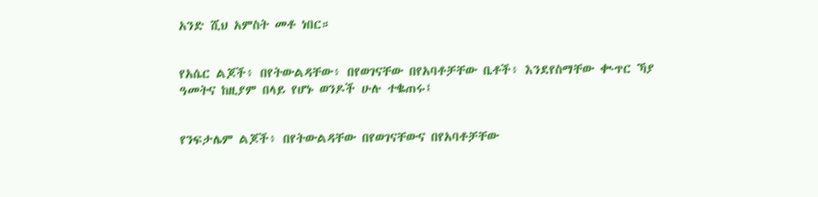አንድ ሺህ አምስት መቶ ነበር።


የአሴር ልጆች፥ በየትውልዳቸው፥ በየወገናቸው በየአባቶቻቸው ቤቶች፥ እንደየስማቸው ቊጥር ኻያ ዓመትና ከዚያም በላይ የሆኑ ወንዶች ሁሉ ተቈጠሩ፤


የንፍታሌም ልጆች፥ በየትውልዳቸው በየወገናቸውና በየአባቶቻቸው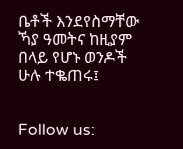ቤቶች እንደየስማቸው ኻያ ዓመትና ከዚያም በላይ የሆኑ ወንዶች ሁሉ ተቈጠሩ፤


Follow us: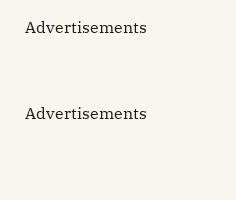Advertisements


Advertisements